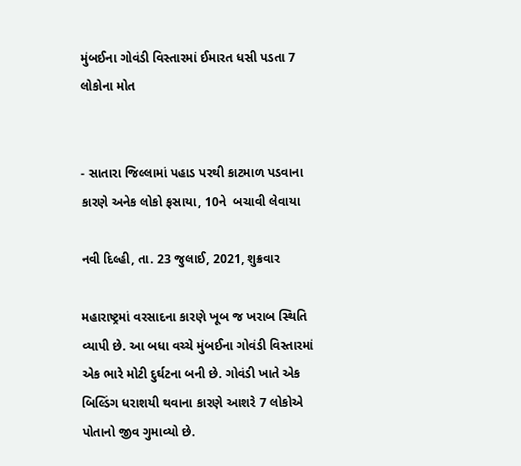મુંબઈના ગોવંડી વિસ્તારમાં ઈમારત ધસી પડતા 7 લોકોના મોત


- સાતારા જિલ્લામાં પહાડ પરથી કાટમાળ પડવાના કારણે અનેક લોકો ફસાયા, 10ને  બચાવી લેવાયા

નવી દિલ્હી, તા. 23 જુલાઈ, 2021, શુક્રવાર

મહારાષ્ટ્રમાં વરસાદના કારણે ખૂબ જ ખરાબ સ્થિતિ વ્યાપી છે. આ બધા વચ્ચે મુંબઈના ગોવંડી વિસ્તારમાં એક ભારે મોટી દુર્ઘટના બની છે. ગોવંડી ખાતે એક બિલ્ડિંગ ધરાશયી થવાના કારણે આશરે 7 લોકોએ પોતાનો જીવ ગુમાવ્યો છે.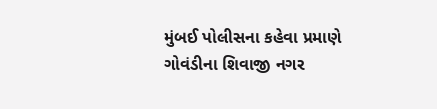મુંબઈ પોલીસના કહેવા પ્રમાણે ગોવંડીના શિવાજી નગર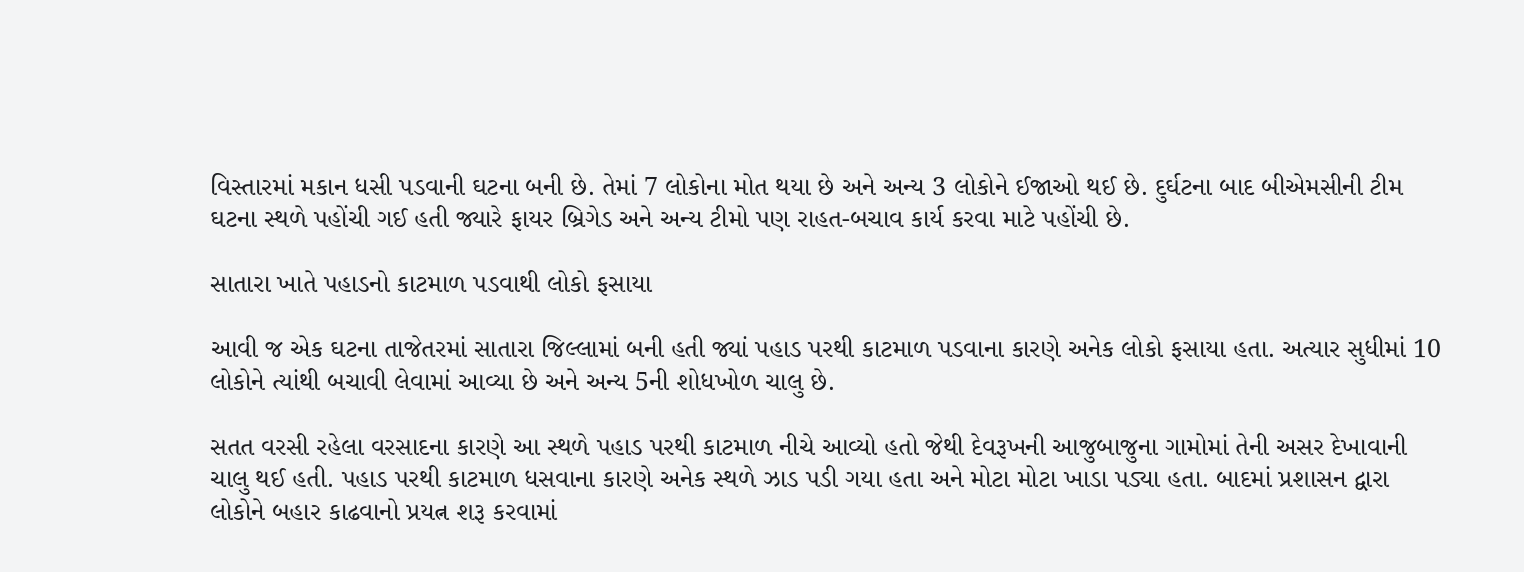વિસ્તારમાં મકાન ધસી પડવાની ઘટના બની છે. તેમાં 7 લોકોના મોત થયા છે અને અન્ય 3 લોકોને ઈજાઓ થઈ છે. દુર્ઘટના બાદ બીએમસીની ટીમ ઘટના સ્થળે પહોંચી ગઈ હતી જ્યારે ફાયર બ્રિગેડ અને અન્ય ટીમો પણ રાહત-બચાવ કાર્ય કરવા માટે પહોંચી છે.

સાતારા ખાતે પહાડનો કાટમાળ પડવાથી લોકો ફસાયા

આવી જ એક ઘટના તાજેતરમાં સાતારા જિલ્લામાં બની હતી જ્યાં પહાડ પરથી કાટમાળ પડવાના કારણે અનેક લોકો ફસાયા હતા. અત્યાર સુધીમાં 10 લોકોને ત્યાંથી બચાવી લેવામાં આવ્યા છે અને અન્ય 5ની શોધખોળ ચાલુ છે.

સતત વરસી રહેલા વરસાદના કારણે આ સ્થળે પહાડ પરથી કાટમાળ નીચે આવ્યો હતો જેથી દેવરૂખની આજુબાજુના ગામોમાં તેની અસર દેખાવાની ચાલુ થઈ હતી. પહાડ પરથી કાટમાળ ધસવાના કારણે અનેક સ્થળે ઝાડ પડી ગયા હતા અને મોટા મોટા ખાડા પડ્યા હતા. બાદમાં પ્રશાસન દ્વારા લોકોને બહાર કાઢવાનો પ્રયત્ન શરૂ કરવામાં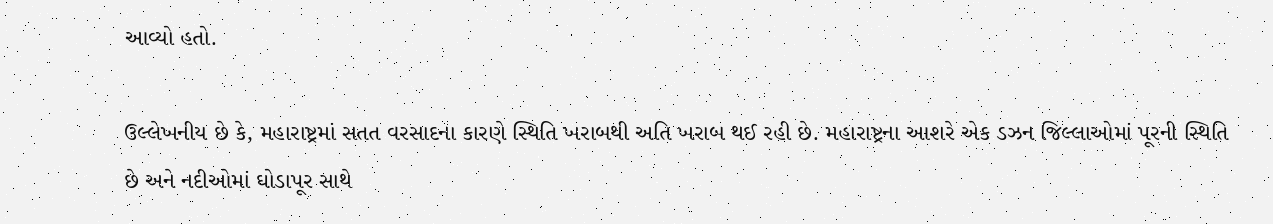આવ્યો હતો.

ઉલ્લેખનીય છે કે, મહારાષ્ટ્રમાં સતત વરસાદના કારણે સ્થિતિ ખરાબથી અતિ ખરાબ થઈ રહી છે. મહારાષ્ટ્રના આશરે એક ડઝન જિલ્લાઓમાં પૂરની સ્થિતિ છે અને નદીઓમાં ઘોડાપૂર સાથે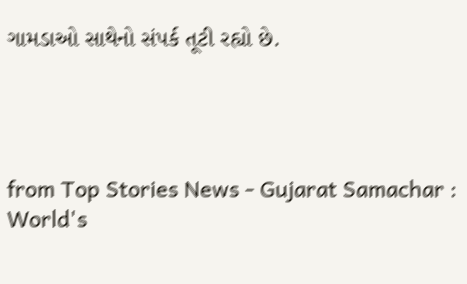ગામડાઓ સાથેનો સંપર્ક તૂટી રહ્યો છે.




from Top Stories News - Gujarat Samachar : World's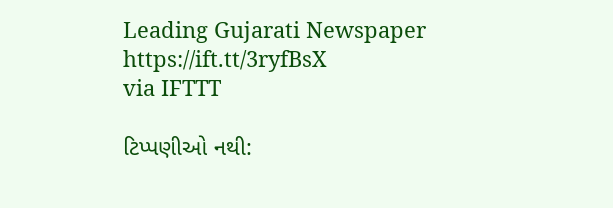Leading Gujarati Newspaper https://ift.tt/3ryfBsX
via IFTTT

ટિપ્પણીઓ નથી: